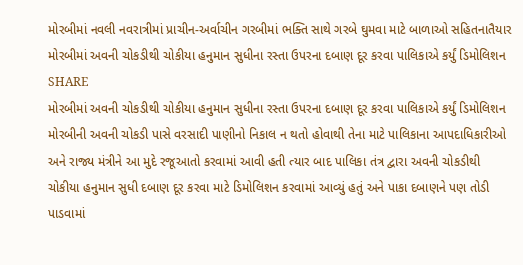મોરબીમાં નવલી નવરાત્રીમાં પ્રાચીન-અર્વાચીન ગરબીમાં ભક્તિ સાથે ગરબે ઘુમવા માટે બાળાઓ સહિતનાતૈયાર
મોરબીમાં અવની ચોકડીથી ચોકીયા હનુમાન સુધીના રસ્તા ઉપરના દબાણ દૂર કરવા પાલિકાએ કર્યું ડિમોલિશન
SHARE
મોરબીમાં અવની ચોકડીથી ચોકીયા હનુમાન સુધીના રસ્તા ઉપરના દબાણ દૂર કરવા પાલિકાએ કર્યું ડિમોલિશન
મોરબીની અવની ચોકડી પાસે વરસાદી પાણીનો નિકાલ ન થતો હોવાથી તેના માટે પાલિકાના આપદાધિકારીઓ અને રાજ્ય મંત્રીને આ મુદે રજૂઆતો કરવામાં આવી હતી ત્યાર બાદ પાલિકા તંત્ર દ્વારા અવની ચોકડીથી ચોકીયા હનુમાન સુધી દબાણ દૂર કરવા માટે ડિમોલિશન કરવામાં આવ્યું હતું અને પાકા દબાણને પણ તોડી પાડવામાં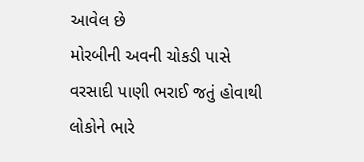આવેલ છે
મોરબીની અવની ચોકડી પાસે વરસાદી પાણી ભરાઈ જતું હોવાથી લોકોને ભારે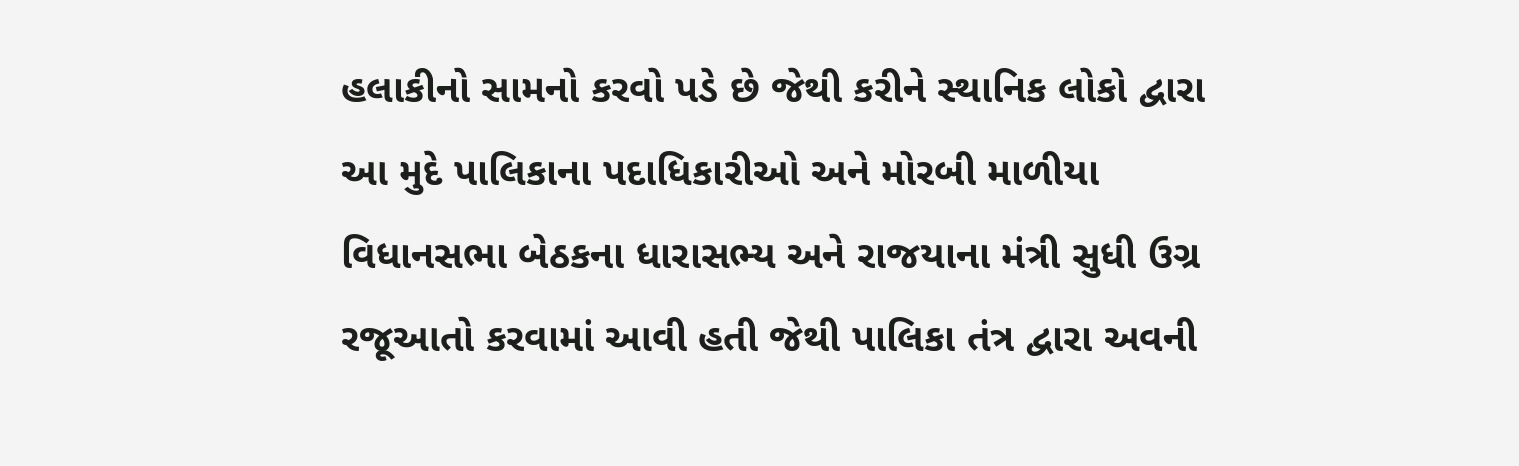હલાકીનો સામનો કરવો પડે છે જેથી કરીને સ્થાનિક લોકો દ્વારા આ મુદે પાલિકાના પદાધિકારીઓ અને મોરબી માળીયા વિધાનસભા બેઠકના ધારાસભ્ય અને રાજયાના મંત્રી સુધી ઉગ્ર રજૂઆતો કરવામાં આવી હતી જેથી પાલિકા તંત્ર દ્વારા અવની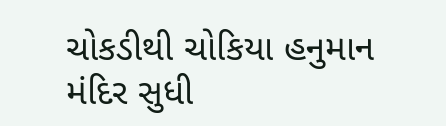ચોકડીથી ચોકિયા હનુમાન મંદિર સુધી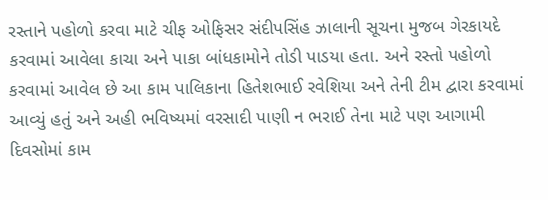રસ્તાને પહોળો કરવા માટે ચીફ ઓફિસર સંદીપસિંહ ઝાલાની સૂચના મુજબ ગેરકાયદે કરવામાં આવેલા કાચા અને પાકા બાંધકામોને તોડી પાડયા હતા. અને રસ્તો પહોળો કરવામાં આવેલ છે આ કામ પાલિકાના હિતેશભાઈ રવેશિયા અને તેની ટીમ દ્વારા કરવામાં આવ્યું હતું અને અહી ભવિષ્યમાં વરસાદી પાણી ન ભરાઈ તેના માટે પણ આગામી દિવસોમાં કામ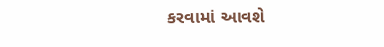કરવામાં આવશે